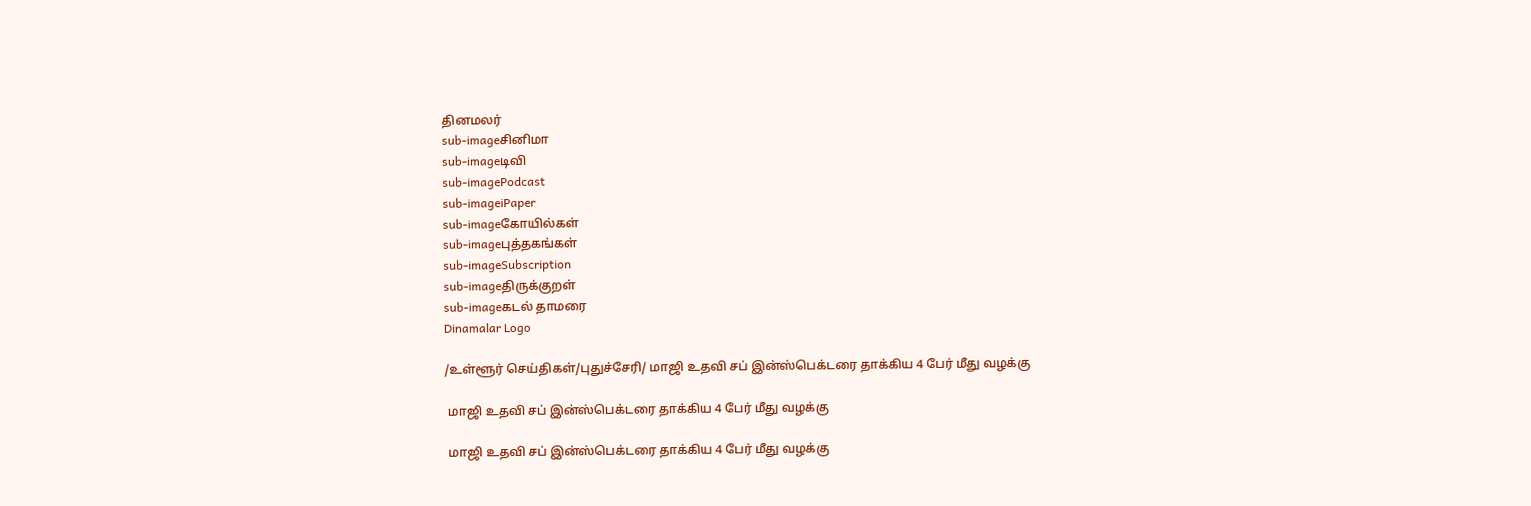தினமலர்
sub-imageசினிமா
sub-imageடிவி
sub-imagePodcast
sub-imageiPaper
sub-imageகோயில்கள்
sub-imageபுத்தகங்கள்
sub-imageSubscription
sub-imageதிருக்குறள்
sub-imageகடல் தாமரை
Dinamalar Logo

/உள்ளூர் செய்திகள்/புதுச்சேரி/ மாஜி உதவி சப் இன்ஸ்பெக்டரை தாக்கிய 4 பேர் மீது வழக்கு

 மாஜி உதவி சப் இன்ஸ்பெக்டரை தாக்கிய 4 பேர் மீது வழக்கு

 மாஜி உதவி சப் இன்ஸ்பெக்டரை தாக்கிய 4 பேர் மீது வழக்கு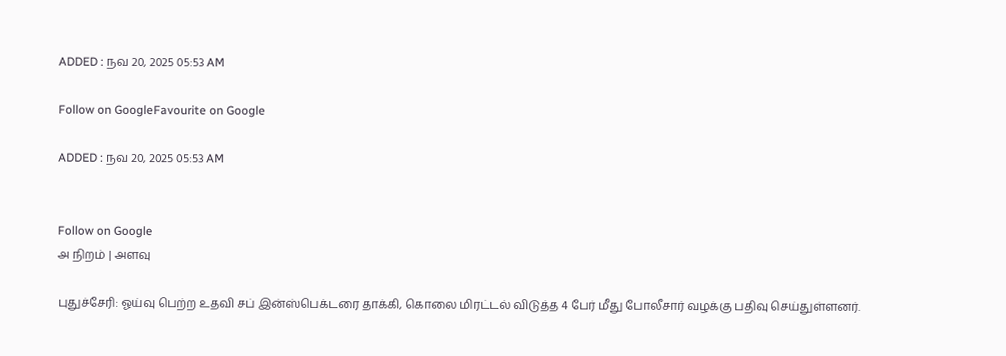ADDED : நவ 20, 2025 05:53 AM

Follow on GoogleFavourite on Google

ADDED : நவ 20, 2025 05:53 AM


Follow on Google
அ நிறம் | அளவு

புதுச்சேரி: ஓய்வு பெற்ற உதவி சப் இன்ஸ்பெக்டரை தாக்கி, கொலை மிரட்டல் விடுத்த 4 பேர் மீது போலீசார் வழக்கு பதிவு செய்துள்ளனர்.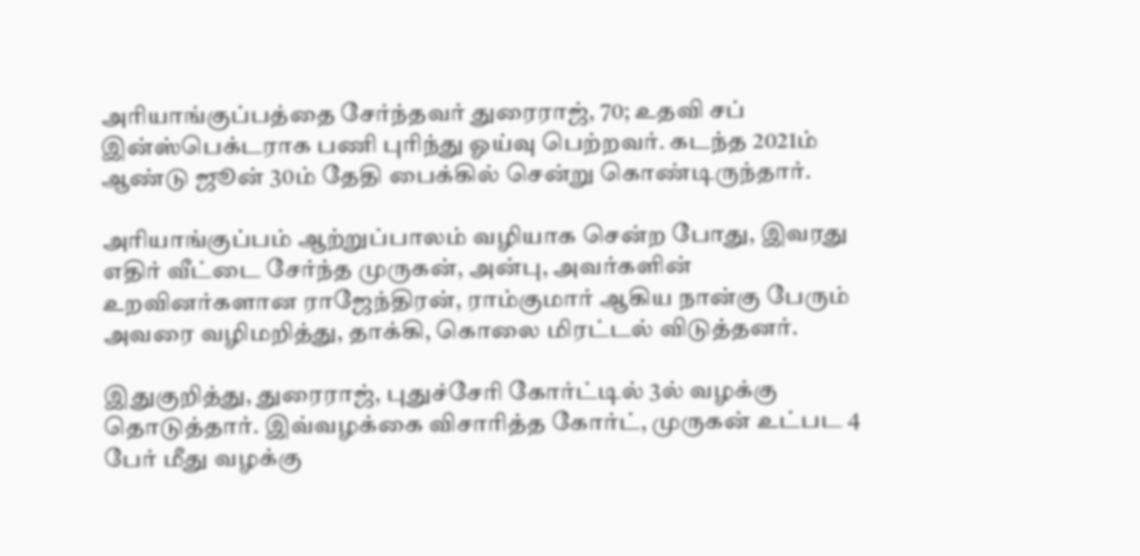அரியாங்குப்பத்தை சேர்ந்தவர் துரைராஜ், 70; உதவி சப் இன்ஸ்பெக்டராக பணி புரிந்து ஓய்வு பெற்றவர். கடந்த 2021ம் ஆண்டு ஜூன் 30ம் தேதி பைக்கில் சென்று கொண்டிருந்தார்.

அரியாங்குப்பம் ஆற்றுப்பாலம் வழியாக சென்ற போது, இவரது எதிர் வீட்டை சேர்ந்த முருகன், அன்பு, அவர்களின் உறவினர்களான ராஜேந்திரன், ராம்குமார் ஆகிய நான்கு பேரும் அவரை வழிமறித்து, தாக்கி, கொலை மிரட்டல் விடுத்தனர்.

இதுகுறித்து, துரைராஜ், புதுச்சேரி கோர்ட்டில் 3ல் வழக்கு தொடுத்தார். இவ்வழக்கை விசாரித்த கோர்ட், முருகன் உட்பட 4 பேர் மீது வழக்கு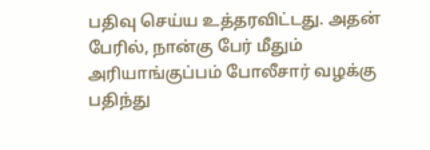பதிவு செய்ய உத்தரவிட்டது. அதன் பேரில், நான்கு பேர் மீதும் அரியாங்குப்பம் போலீசார் வழக்கு பதிந்து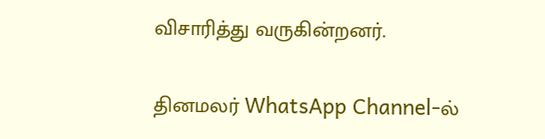விசாரித்து வருகின்றனர்.

தினமலர் WhatsApp Channel-ல்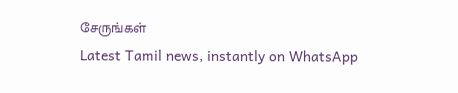சேருங்கள்
Latest Tamil news, instantly on WhatsApp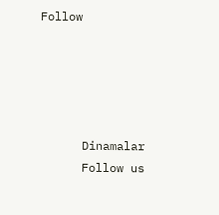Follow





      Dinamalar
      Follow us